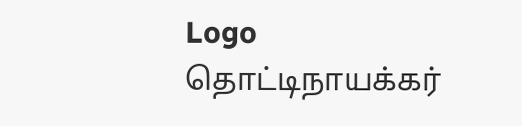Logo
தொட்டிநாயக்கர்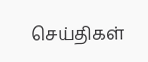செய்திகள்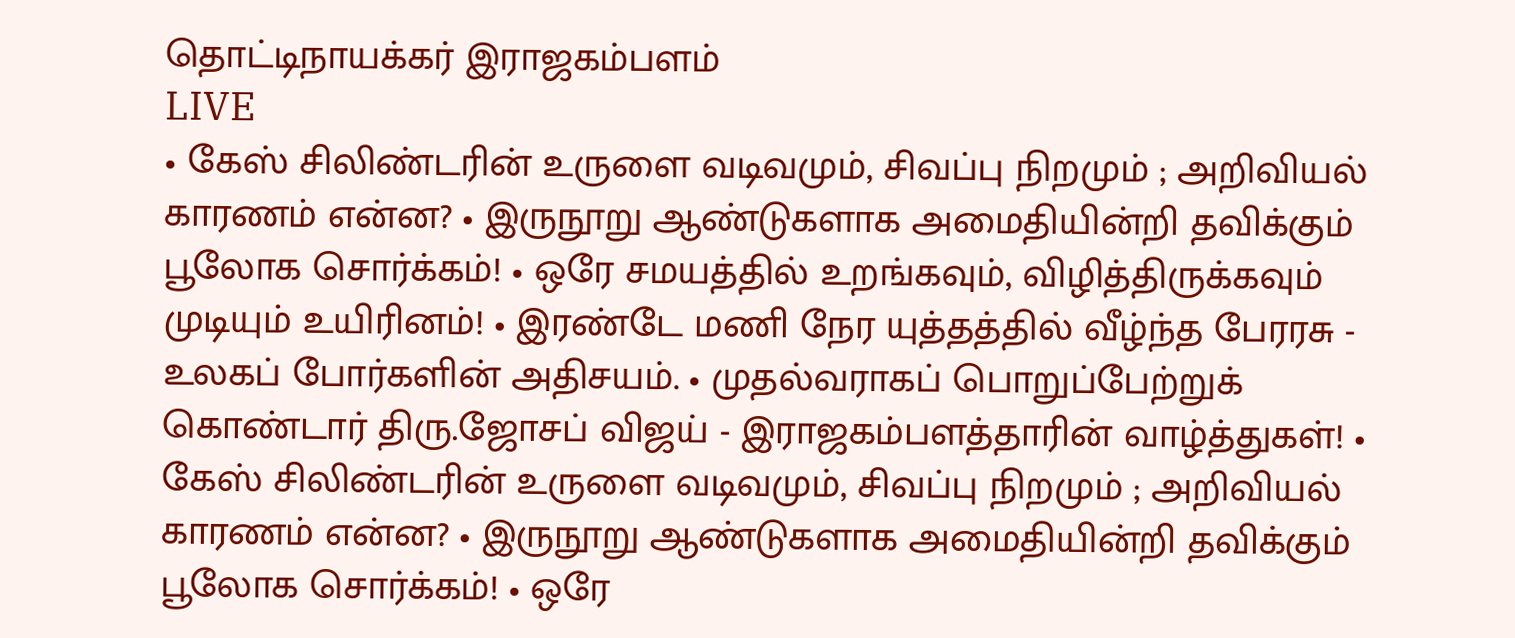தொட்டிநாயக்கர் இராஜகம்பளம்
LIVE
• கேஸ் சிலிண்டரின் உருளை வடிவமும், சிவப்பு நிறமும் ; அறிவியல் காரணம் என்ன? • இருநூறு ஆண்டுகளாக அமைதியின்றி தவிக்கும் பூலோக சொர்க்கம்! • ஒரே சமயத்தில் உறங்கவும், விழித்திருக்கவும் முடியும் உயிரினம்! • இரண்டே மணி நேர யுத்தத்தில் வீழ்ந்த பேரரசு - உலகப் போர்களின் அதிசயம். • முதல்வராகப் பொறுப்பேற்றுக் கொண்டார் திரு.ஜோசப் விஜய் - இராஜகம்பளத்தாரின் வாழ்த்துகள்! • கேஸ் சிலிண்டரின் உருளை வடிவமும், சிவப்பு நிறமும் ; அறிவியல் காரணம் என்ன? • இருநூறு ஆண்டுகளாக அமைதியின்றி தவிக்கும் பூலோக சொர்க்கம்! • ஒரே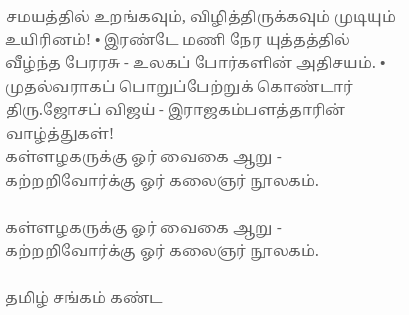சமயத்தில் உறங்கவும், விழித்திருக்கவும் முடியும் உயிரினம்! • இரண்டே மணி நேர யுத்தத்தில் வீழ்ந்த பேரரசு - உலகப் போர்களின் அதிசயம். • முதல்வராகப் பொறுப்பேற்றுக் கொண்டார் திரு.ஜோசப் விஜய் - இராஜகம்பளத்தாரின் வாழ்த்துகள்!
கள்ளழகருக்கு ஓர் வைகை ஆறு - கற்றறிவோர்க்கு ஓர் கலைஞர் நூலகம்.

கள்ளழகருக்கு ஓர் வைகை ஆறு - கற்றறிவோர்க்கு ஓர் கலைஞர் நூலகம்.

தமிழ் சங்கம் கண்ட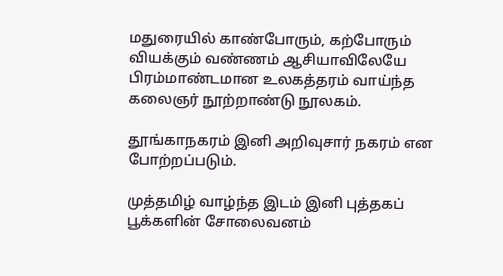மதுரையில் காண்போரும், கற்போரும் வியக்கும் வண்ணம் ஆசியாவிலேயே பிரம்மாண்டமான உலகத்தரம் வாய்ந்த கலைஞர் நூற்றாண்டு நூலகம்.

தூங்காநகரம் இனி அறிவுசார் நகரம் என போற்றப்படும்.

முத்தமிழ் வாழ்ந்த இடம் இனி புத்தகப் பூக்களின் சோலைவனம்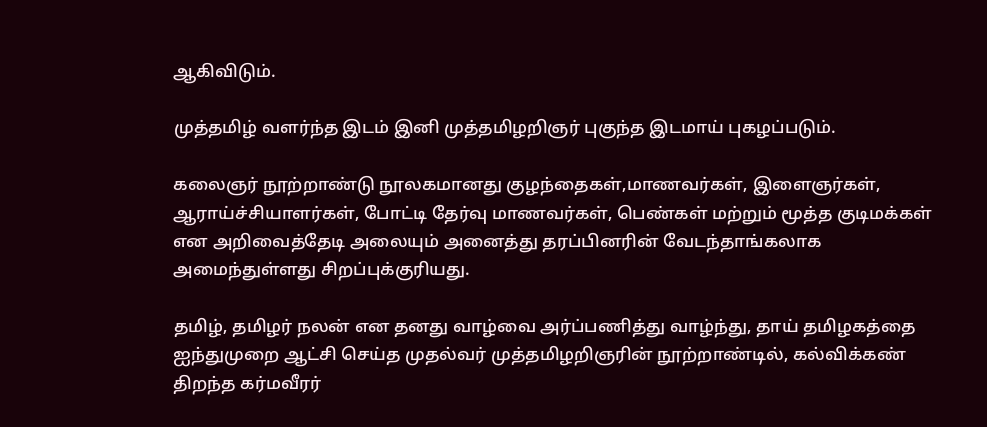ஆகிவிடும்.

முத்தமிழ் வளர்ந்த இடம் இனி முத்தமிழறிஞர் புகுந்த இடமாய் புகழப்படும்.

கலைஞர் நூற்றாண்டு நூலகமானது குழந்தைகள்,மாணவர்கள், இளைஞர்கள், ஆராய்ச்சியாளர்கள், போட்டி தேர்வு மாணவர்கள், பெண்கள் மற்றும் மூத்த குடிமக்கள் என அறிவைத்தேடி அலையும் அனைத்து தரப்பினரின் வேடந்தாங்கலாக அமைந்துள்ளது சிறப்புக்குரியது.

தமிழ், தமிழர் நலன் என தனது வாழ்வை அர்ப்பணித்து வாழ்ந்து, தாய் தமிழகத்தை ஐந்துமுறை ஆட்சி செய்த முதல்வர் முத்தமிழறிஞரின் நூற்றாண்டில், கல்விக்கண் திறந்த கர்மவீரர்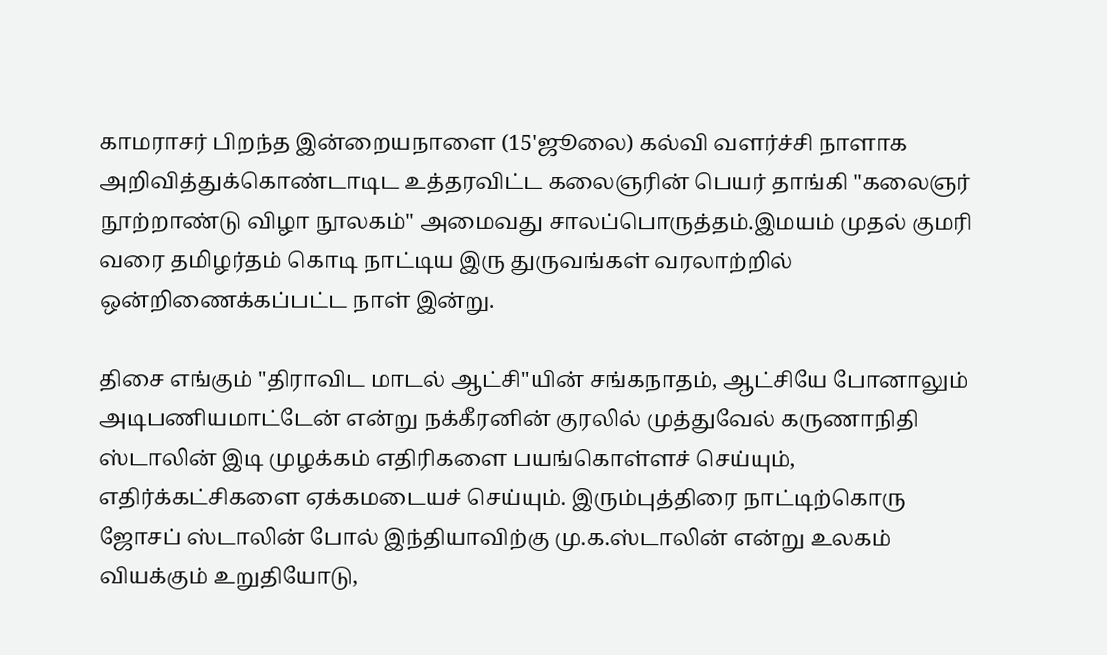காமராசர் பிறந்த இன்றையநாளை (15'ஜூலை) கல்வி வளர்ச்சி நாளாக அறிவித்துக்கொண்டாடிட உத்தரவிட்ட கலைஞரின் பெயர் தாங்கி "கலைஞர் நூற்றாண்டு விழா நூலகம்" அமைவது சாலப்பொருத்தம்.இமயம் முதல் குமரி வரை தமிழர்தம் கொடி நாட்டிய இரு துருவங்கள் வரலாற்றில் ஒன்றிணைக்கப்பட்ட நாள் இன்று.

திசை எங்கும் "திராவிட மாடல் ஆட்சி"யின் சங்கநாதம், ஆட்சியே போனாலும் அடிபணியமாட்டேன் என்று நக்கீரனின் குரலில் முத்துவேல் கருணாநிதி ஸ்டாலின் இடி முழக்கம் எதிரிகளை பயங்கொள்ளச் செய்யும், எதிர்க்கட்சிகளை ஏக்கமடையச் செய்யும். இரும்புத்திரை நாட்டிற்கொரு ஜோசப் ஸ்டாலின் போல் இந்தியாவிற்கு மு.க.ஸ்டாலின் என்று உலகம் வியக்கும் உறுதியோடு,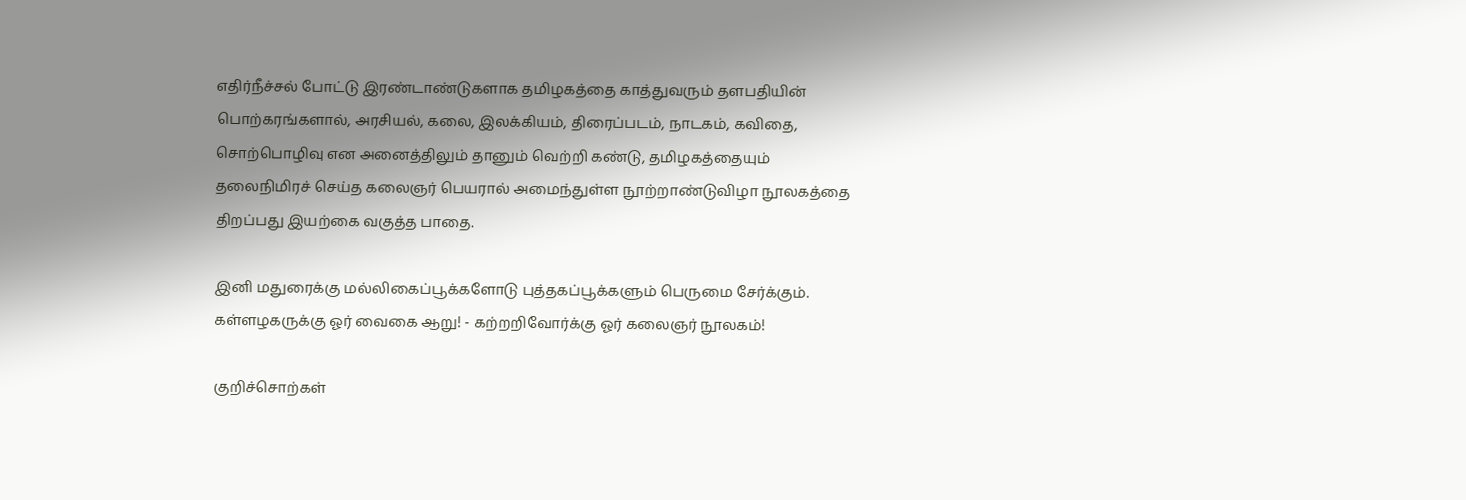எதிர்நீச்சல் போட்டு இரண்டாண்டுகளாக தமிழகத்தை காத்துவரும் தளபதியின் பொற்கரங்களால், அரசியல், கலை, இலக்கியம், திரைப்படம், நாடகம், கவிதை, சொற்பொழிவு என அனைத்திலும் தானும் வெற்றி கண்டு, தமிழகத்தையும் தலைநிமிரச் செய்த கலைஞர் பெயரால் அமைந்துள்ள நூற்றாண்டுவிழா நூலகத்தை திறப்பது இயற்கை வகுத்த பாதை.

இனி மதுரைக்கு மல்லிகைப்பூக்களோடு புத்தகப்பூக்களும் பெருமை சேர்க்கும். கள்ளழகருக்கு ஓர் வைகை ஆறு! - கற்றறிவோர்க்கு ஓர் கலைஞர் நூலகம்!

குறிச்சொற்கள்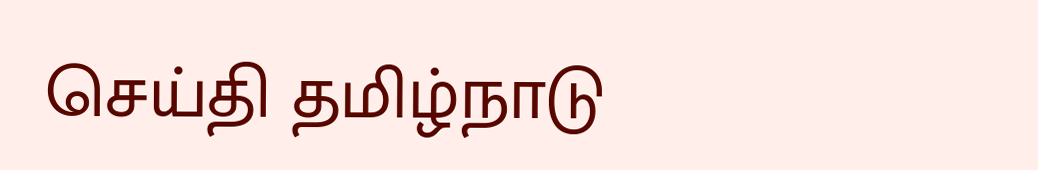செய்தி தமிழ்நாடு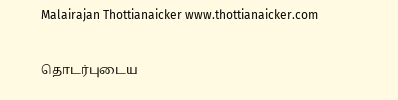Malairajan Thottianaicker www.thottianaicker.com

தொடர்புடைய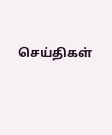செய்திகள்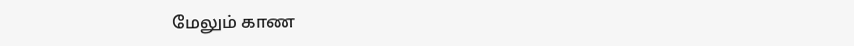மேலும் காண